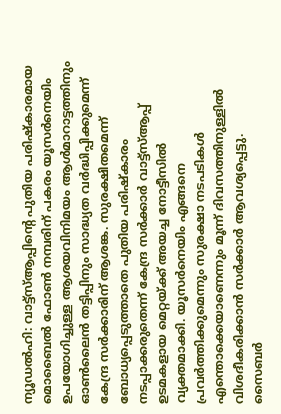ന്യൂഡൽഹി: വാട്ട്സ്ആപ്പിന്റെ പുതിയ പരിഷ്കാരമായ മൊബൈൽ ഫോൺ നമ്പരിന് പകരം യൂസർനെയിം ഉപയോഗിച്ചുള്ള ആശയവിനിമയം ആൾമാറാട്ടത്തിനും ഓൺലൈൻ തട്ടിപ്പിനും സാദ്ധ്യത വർദ്ധിപ്പിക്കുമെന്ന് കേന്ദ്ര സർക്കാരിന് ആശങ്ക. സുരക്ഷിതമെന്ന് ബോധ്യപ്പെടുത്താതെ പുതിയ പരിഷ്കാരം നടപ്പാക്കരുതെന്ന് കേന്ദ്ര സർക്കാർ വാട്ട്സ്ആപ്പ് ഉടമകളായ മെറ്റയ്ക്ക് അയച്ച നോട്ടീസിൽ വ്യക്തമാക്കി. യൂസർനെയിം എങ്ങനെ പ്രവർത്തിക്കുമെന്നും സുരക്ഷാ നടപടികൾ എന്തൊക്കെയാണെന്നും മൂന്ന് ദിവസത്തിനുള്ളിൽ വിശദീകരിക്കാൻ സർക്കാർ ആവശ്യപ്പെട്ടു.
സൈബർ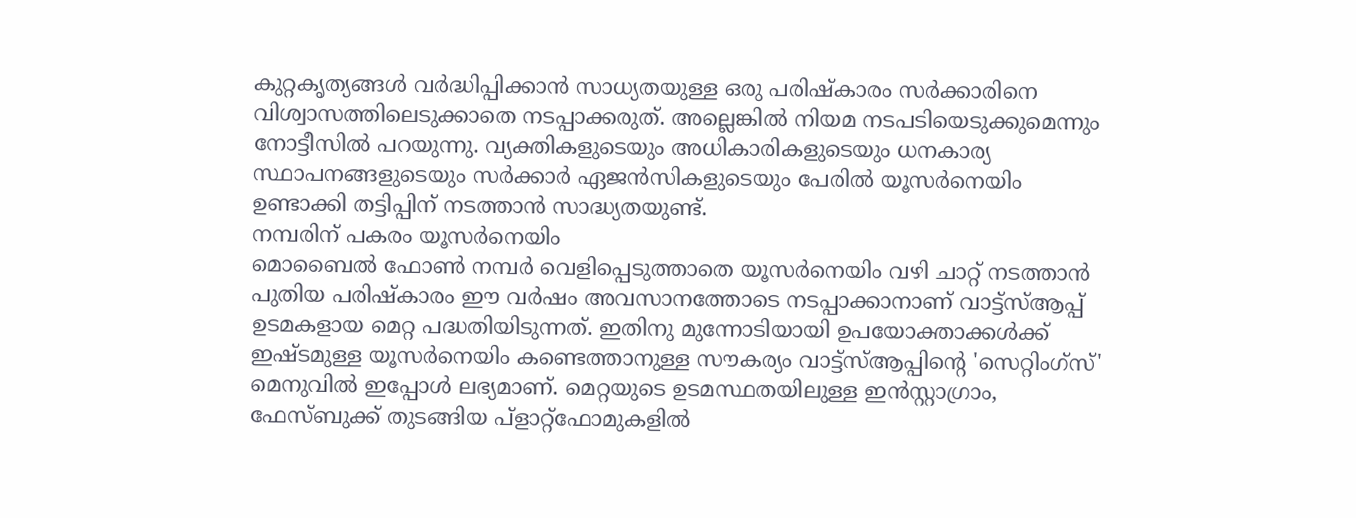കുറ്റകൃത്യങ്ങൾ വർദ്ധിപ്പിക്കാൻ സാധ്യതയുള്ള ഒരു പരിഷ്കാരം സർക്കാരിനെ വിശ്വാസത്തിലെടുക്കാതെ നടപ്പാക്കരുത്. അല്ലെങ്കിൽ നിയമ നടപടിയെടുക്കുമെന്നും നോട്ടീസിൽ പറയുന്നു. വ്യക്തികളുടെയും അധികാരികളുടെയും ധനകാര്യ സ്ഥാപനങ്ങളുടെയും സർക്കാർ ഏജൻസികളുടെയും പേരിൽ യൂസർനെയിം ഉണ്ടാക്കി തട്ടിപ്പിന് നടത്താൻ സാദ്ധ്യതയുണ്ട്.
നമ്പരിന് പകരം യൂസർനെയിം
മൊബൈൽ ഫോൺ നമ്പർ വെളിപ്പെടുത്താതെ യൂസർനെയിം വഴി ചാറ്റ് നടത്താൻ പുതിയ പരിഷ്കാരം ഈ വർഷം അവസാനത്തോടെ നടപ്പാക്കാനാണ് വാട്ട്സ്ആപ്പ് ഉടമകളായ മെറ്റ പദ്ധതിയിടുന്നത്. ഇതിനു മുന്നോടിയായി ഉപയോക്താക്കൾക്ക് ഇഷ്ടമുള്ള യൂസർനെയിം കണ്ടെത്താനുള്ള സൗകര്യം വാട്ട്സ്ആപ്പിന്റെ 'സെറ്റിംഗ്സ്' മെനുവിൽ ഇപ്പോൾ ലഭ്യമാണ്. മെറ്റയുടെ ഉടമസ്ഥതയിലുള്ള ഇൻസ്റ്റാഗ്രാം, ഫേസ്ബുക്ക് തുടങ്ങിയ പ്ളാറ്റ്ഫോമുകളിൽ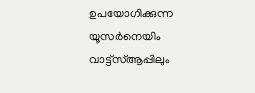ഉപയോഗിക്കുന്ന യൂസർനെയിം വാട്ട്സ്ആപ്പിലും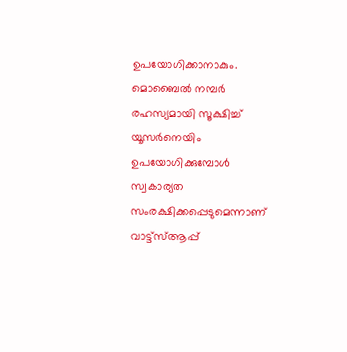ഉപയോഗിക്കാനാകും.
മൊബൈൽ നമ്പർ രഹസ്യമായി സൂക്ഷിച്ച് യൂസർനെയിം ഉപയോഗിക്കുമ്പോൾ സ്വകാര്യത സംരക്ഷിക്കപ്പെടുമെന്നാണ് വാട്ട്സ്ആപ്പ്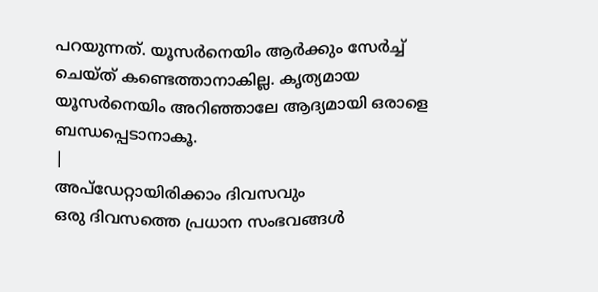പറയുന്നത്. യൂസർനെയിം ആർക്കും സേർച്ച് ചെയ്ത് കണ്ടെത്താനാകില്ല. കൃത്യമായ യൂസർനെയിം അറിഞ്ഞാലേ ആദ്യമായി ഒരാളെ ബന്ധപ്പെടാനാകൂ.
|
അപ്ഡേറ്റായിരിക്കാം ദിവസവും
ഒരു ദിവസത്തെ പ്രധാന സംഭവങ്ങൾ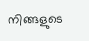നിങ്ങളുടെ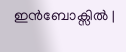ഇൻബോക്സിൽ |